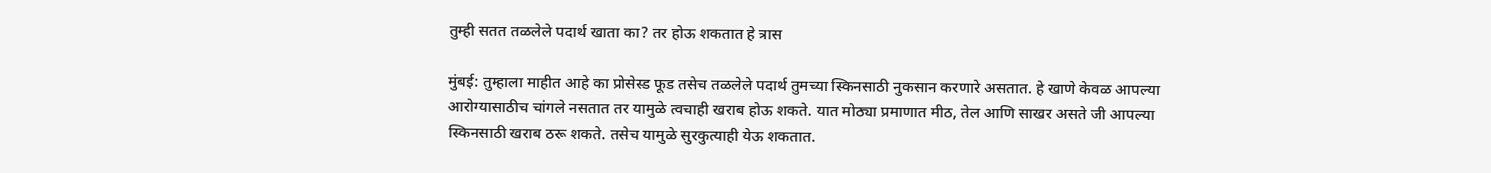तुम्ही सतत तळलेले पदार्थ खाता का? तर होऊ शकतात हे त्रास

मुंबई: तुम्हाला माहीत आहे का प्रोसेस्ड फूड तसेच तळलेले पदार्थ तुमच्या स्किनसाठी नुकसान करणारे असतात. हे खाणे केवळ आपल्या आरोग्यासाठीच चांगले नसतात तर यामुळे त्वचाही खराब होऊ शकते. यात मोठ्या प्रमाणात मीठ, तेल आणि साखर असते जी आपल्या स्किनसाठी खराब ठरू शकते. तसेच यामुळे सुरकुत्याही येऊ शकतात.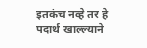इतकंच नव्हे तर हे पदार्थ खाल्ल्याने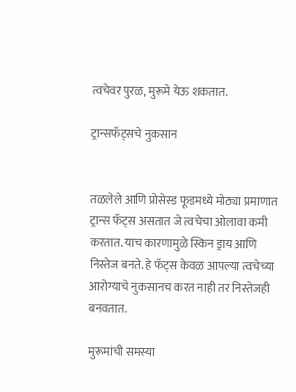त्वचेवर पुरळ, मुरूमे येऊ शकतात.

ट्रान्सफॅट्सचे नुकसान


तळलेले आणि प्रोसेस्ड फूडमध्ये मोठ्या प्रमाणात ट्रान्स फॅट्स असतात जे त्वचेचा ओलावा कमी करतात. याच कारणामुळे स्किन ड्राय आणि निस्तेज बनते. हे फॅट्स केवळ आपल्या त्वचेच्या आरोग्याचे नुकसानच करत नाही तर निस्तेजही बनवतात.

मुरूमांची समस्या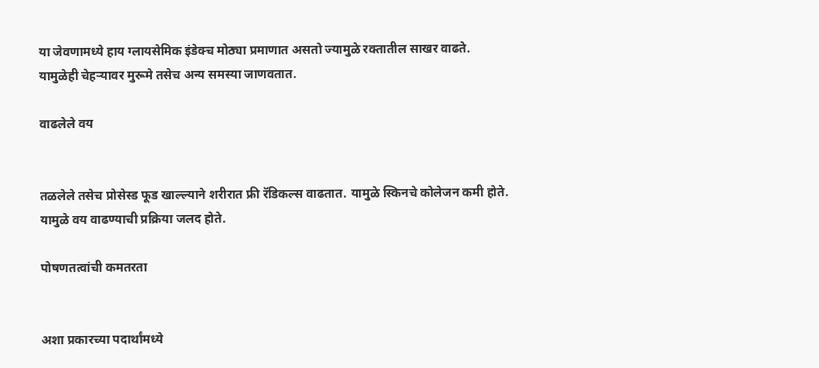या जेवणामध्ये हाय ग्लायसेमिक इंडेक्च मोठ्या प्रमाणात असतो ज्यामुळे रक्तातील साखर वाढते. यामुळेही चेहऱ्यावर मुरूमे तसेच अन्य समस्या जाणवतात.

वाढलेले वय


तळलेले तसेच प्रोसेस्ड फूड खाल्ल्याने शरीरात फ्री रॅडिकल्स वाढतात. यामुळे स्किनचे कोलेजन कमी होते. यामुळे वय वाढण्याची प्रक्रिया जलद होते.

पोषणतत्वांची कमतरता


अशा प्रकारच्या पदार्थांमध्ये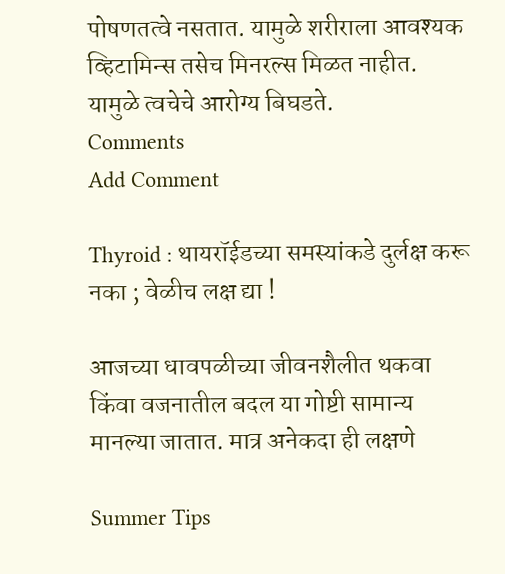पोषणतत्वे नसतात. यामुळे शरीराला आवश्यक व्हिटामिन्स तसेच मिनरल्स मिळत नाहीत. यामुळे त्वचेचे आरोग्य बिघडते.
Comments
Add Comment

Thyroid : थायरॉईडच्या समस्यांकडे दुर्लक्ष करू नका ; वेळीच लक्ष द्या !

आजच्या धावपळीच्या जीवनशैलीत थकवा किंवा वजनातील बदल या गोष्टी सामान्य मानल्या जातात. मात्र अनेकदा ही लक्षणे

Summer Tips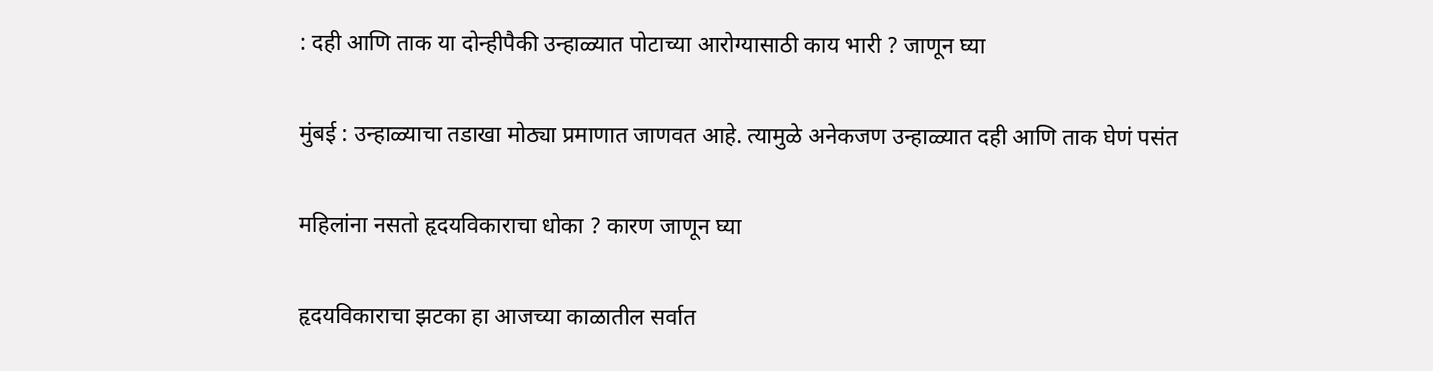: दही आणि ताक या दोन्हीपैकी उन्हाळ्यात पोटाच्या आरोग्यासाठी काय भारी ? जाणून घ्या

मुंबई : उन्हाळ्याचा तडाखा मोठ्या प्रमाणात जाणवत आहे. त्यामुळे अनेकजण उन्हाळ्यात दही आणि ताक घेणं पसंत

महिलांना नसतो हृदयविकाराचा धोका ? कारण जाणून घ्या

हृदयविकाराचा झटका हा आजच्या काळातील सर्वात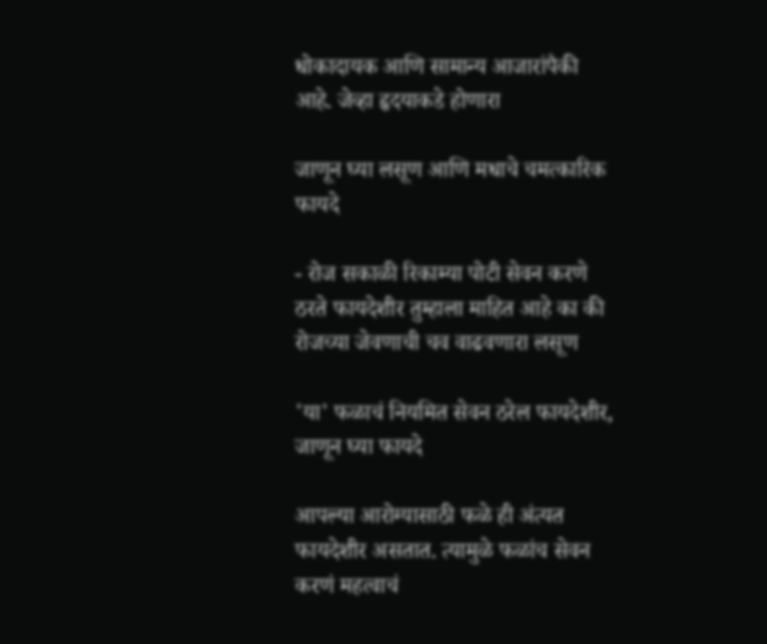धोकादायक आणि सामान्य आजारांपैकी आहे. जेव्हा हृदयाकडे होणारा

जाणून घ्या लसूण आणि मधाचे चमत्कारिक फायदे

- रोज सकाळी रिकाम्या पोटी सेवन करणे ठरते फायदेशीर तुम्हाला माहित आहे का की रोजच्या जेवणाची चव वाढवणारा लसूण

'या' फळाचं नियमित सेवन ठरेल फायदेशीर, जाणून घ्या फायदे

आपल्या आरोग्यासाठी फळे ही अंत्यत फायदेशीर असतात. त्यामुळे फळांच सेवन करणं महत्वाचं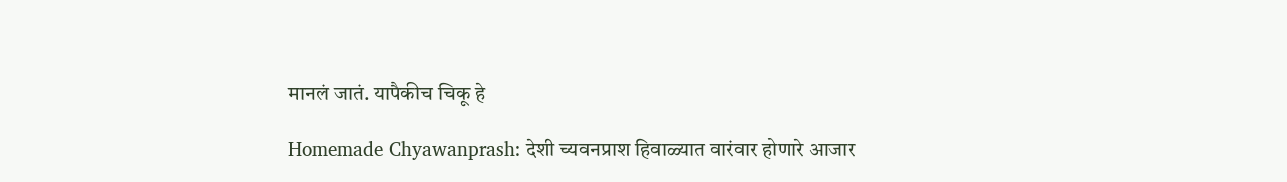मानलं जातं. यापैकीच चिकू हे

Homemade Chyawanprash: देशी च्यवनप्राश हिवाळ्यात वारंवार होणारे आजार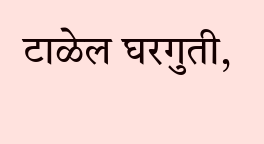टाळेल घरगुती,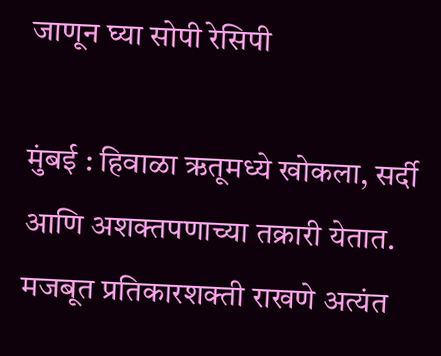जाणून घ्या सोपी रेसिपी

मुंबई : हिवाळा ऋतूमध्ये खोकला, सर्दी आणि अशक्तपणाच्या तक्रारी येतात. मजबूत प्रतिकारशक्ती राखणे अत्यंत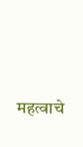महत्वाचे